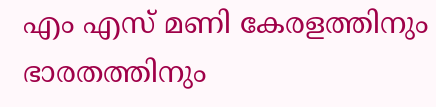എം എസ് മണി കേരളത്തിനും ഭാരതത്തിനും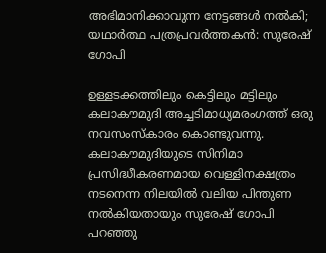അഭിമാനിക്കാവുന്ന നേട്ടങ്ങള്‍ നല്‍കി; യഥാര്‍ത്ഥ പത്രപ്രവര്‍ത്തകന്‍: സുരേഷ് ഗോപി

ഉള്ളടക്കത്തിലും കെട്ടിലും മട്ടിലും കലാകൗമുദി അച്ചടിമാധ്യമരംഗത്ത് ഒരു നവസംസ്‌കാരം കൊണ്ടുവന്നു. കലാകൗമുദിയുടെ സിനിമാ പ്രസിദ്ധീകരണമായ വെള്ളിനക്ഷത്രം നടനെന്ന നിലയില്‍ വലിയ പിന്തുണ നല്‍കിയതായും സുരേഷ് ഗോപി പറഞ്ഞു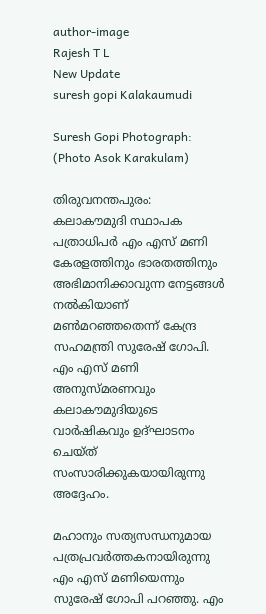author-image
Rajesh T L
New Update
suresh gopi Kalakaumudi

Suresh Gopi Photograph: (Photo Asok Karakulam)

തിരുവനന്തപുരം: കലാകൗമുദി സ്ഥാപക പത്രാധിപര്‍ എം എസ് മണി കേരളത്തിനും ഭാരതത്തിനും അഭിമാനിക്കാവുന്ന നേട്ടങ്ങള്‍ നല്‍കിയാണ് മണ്‍മറഞ്ഞതെന്ന് കേന്ദ്ര സഹമന്ത്രി സുരേഷ് ഗോപി. എം എസ് മണി അനുസ്മരണവും കലാകൗമുദിയുടെ വാര്‍ഷികവും ഉദ്ഘാടനം ചെയ്ത് സംസാരിക്കുകയായിരുന്നു അദ്ദേഹം.

മഹാനും സത്യസന്ധനുമായ പത്രപ്രവര്‍ത്തകനായിരുന്നു എം എസ് മണിയെന്നും സുരേഷ് ഗോപി പറഞ്ഞു. എം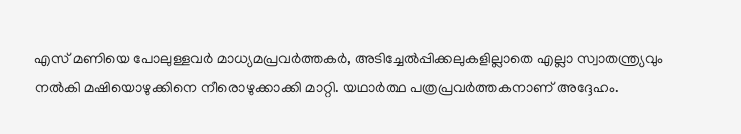എസ് മണിയെ പോലുള്ളവര്‍ മാധ്യമപ്രവര്‍ത്തകര്‍, അടിച്ചേല്‍പ്പിക്കലുകളില്ലാതെ എല്ലാ സ്വാതന്ത്ര്യവും നല്‍കി മഷിയൊഴുക്കിനെ നീരൊഴുക്കാക്കി മാറ്റി. യഥാര്‍ത്ഥ പത്രപ്രവര്‍ത്തകനാണ് അദ്ദേഹം.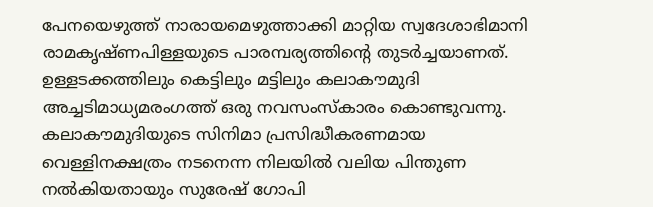പേനയെഴുത്ത് നാരായമെഴുത്താക്കി മാറ്റിയ സ്വദേശാഭിമാനി രാമകൃഷ്ണപിള്ളയുടെ പാരമ്പര്യത്തിന്റെ തുടര്‍ച്ചയാണത്. ഉള്ളടക്കത്തിലും കെട്ടിലും മട്ടിലും കലാകൗമുദി അച്ചടിമാധ്യമരംഗത്ത് ഒരു നവസംസ്‌കാരം കൊണ്ടുവന്നു. കലാകൗമുദിയുടെ സിനിമാ പ്രസിദ്ധീകരണമായ വെള്ളിനക്ഷത്രം നടനെന്ന നിലയില്‍ വലിയ പിന്തുണ നല്‍കിയതായും സുരേഷ് ഗോപി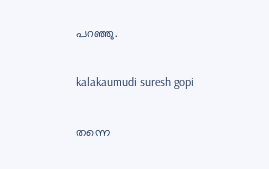പറഞ്ഞു.

kalakaumudi suresh gopi

തന്നെ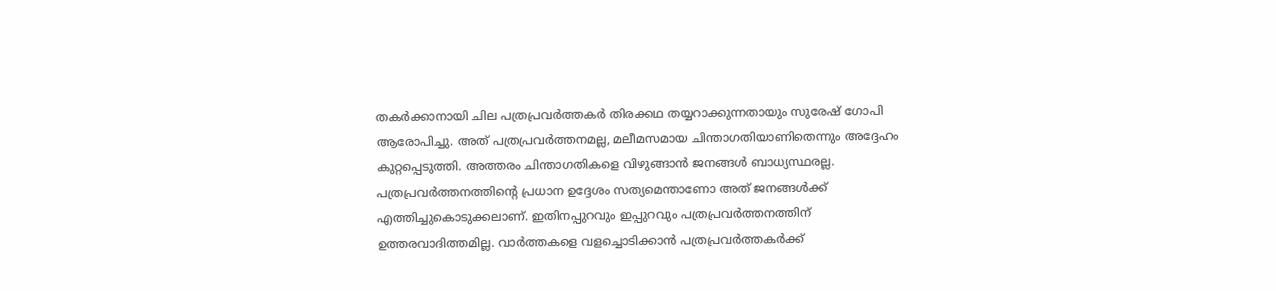തകര്‍ക്കാനായി ചില പത്രപ്രവര്‍ത്തകര്‍ തിരക്കഥ തയ്യറാക്കുന്നതായും സുരേഷ് ഗോപി ആരോപിച്ചു. അത് പത്രപ്രവര്‍ത്തനമല്ല, മലീമസമായ ചിന്താഗതിയാണിതെന്നും അദ്ദേഹം കുറ്റപ്പെടുത്തി. അത്തരം ചിന്താഗതികളെ വിഴുങ്ങാന്‍ ജനങ്ങള്‍ ബാധ്യസ്ഥരല്ല. പത്രപ്രവര്‍ത്തനത്തിന്റെ പ്രധാന ഉദ്ദേശം സത്യമെന്താണോ അത് ജനങ്ങള്‍ക്ക് എത്തിച്ചുകൊടുക്കലാണ്. ഇതിനപ്പുറവും ഇപ്പുറവും പത്രപ്രവര്‍ത്തനത്തിന് ഉത്തരവാദിത്തമില്ല. വാര്‍ത്തകളെ വളച്ചൊടിക്കാന്‍ പത്രപ്രവര്‍ത്തകര്‍ക്ക്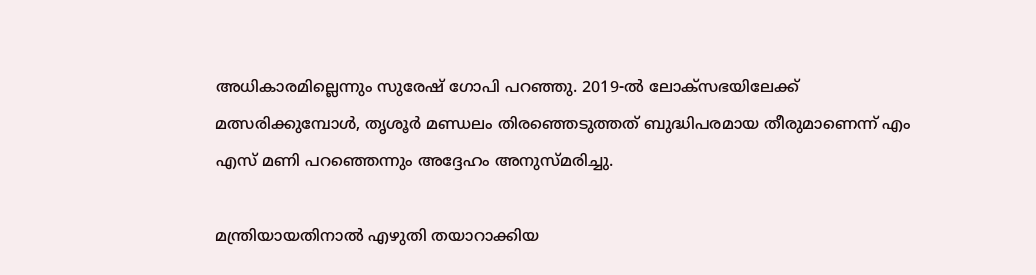അധികാരമില്ലെന്നും സുരേഷ് ഗോപി പറഞ്ഞു. 2019-ല്‍ ലോക്‌സഭയിലേക്ക് മത്സരിക്കുമ്പോള്‍, തൃശൂര്‍ മണ്ഡലം തിരഞ്ഞെടുത്തത് ബുദ്ധിപരമായ തീരുമാണെന്ന് എം എസ് മണി പറഞ്ഞെന്നും അദ്ദേഹം അനുസ്മരിച്ചു.

മന്ത്രിയായതിനാല്‍ എഴുതി തയാറാക്കിയ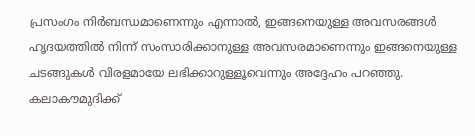പ്രസംഗം നിര്‍ബന്ധമാണെന്നും എന്നാല്‍, ഇങ്ങനെയുള്ള അവസരങ്ങള്‍ ഹൃദയത്തില്‍ നിന്ന് സംസാരിക്കാനുള്ള അവസരമാണെന്നും ഇങ്ങനെയുള്ള ചടങ്ങുകള്‍ വിരളമായേ ലഭിക്കാറുള്ളൂവെന്നും അദ്ദേഹം പറഞ്ഞു. കലാകൗമുദിക്ക്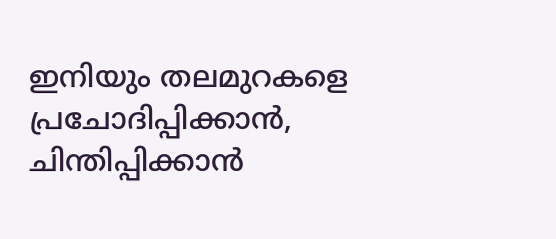ഇനിയും തലമുറകളെ പ്രചോദിപ്പിക്കാന്‍, ചിന്തിപ്പിക്കാന്‍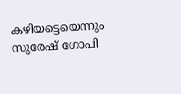കഴിയട്ടെയെന്നും സുരേഷ് ഗോപി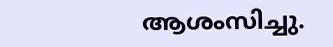ആശംസിച്ചു.